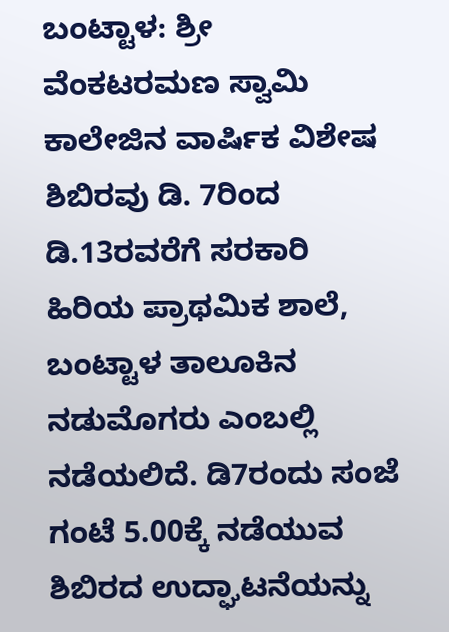ಬಂಟ್ಟಾಳ: ಶ್ರೀ ವೆಂಕಟರಮಣ ಸ್ವಾಮಿ ಕಾಲೇಜಿನ ವಾರ್ಷಿಕ ವಿಶೇಷ ಶಿಬಿರವು ಡಿ. 7ರಿಂದ ಡಿ.13ರವರೆಗೆ ಸರಕಾರಿ ಹಿರಿಯ ಪ್ರಾಥಮಿಕ ಶಾಲೆ, ಬಂಟ್ಟಾಳ ತಾಲೂಕಿನ ನಡುಮೊಗರು ಎಂಬಲ್ಲಿ ನಡೆಯಲಿದೆ. ಡಿ7ರಂದು ಸಂಜೆ ಗಂಟೆ 5.00ಕ್ಕೆ ನಡೆಯುವ ಶಿಬಿರದ ಉದ್ಘಾಟನೆಯನ್ನು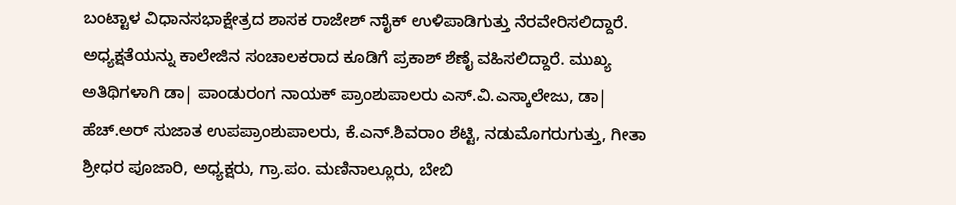ಬಂಟ್ಟಾಳ ವಿಧಾನಸಭಾಕ್ಷೇತ್ರದ ಶಾಸಕ ರಾಜೇಶ್ ನಾೈಕ್ ಉಳಿಪಾಡಿಗುತ್ತು ನೆರವೇರಿಸಲಿದ್ದಾರೆ.
ಅಧ್ಯಕ್ಷತೆಯನ್ನು ಕಾಲೇಜಿನ ಸಂಚಾಲಕರಾದ ಕೂಡಿಗೆ ಪ್ರಕಾಶ್ ಶೆಣೈ ವಹಿಸಲಿದ್ದಾರೆ. ಮುಖ್ಯ ಅತಿಥಿಗಳಾಗಿ ಡಾ| ಪಾಂಡುರಂಗ ನಾಯಕ್ ಪ್ರಾಂಶುಪಾಲರು ಎಸ್.ವಿ.ಎಸ್ಕಾಲೇಜು, ಡಾ| ಹೆಚ್.ಅರ್ ಸುಜಾತ ಉಪಪ್ರಾಂಶುಪಾಲರು, ಕೆ.ಎನ್.ಶಿವರಾಂ ಶೆಟ್ಟಿ, ನಡುಮೊಗರುಗುತ್ತು, ಗೀತಾ ಶ್ರೀಧರ ಪೂಜಾರಿ, ಅಧ್ಯಕ್ಷರು, ಗ್ರಾ.ಪಂ. ಮಣಿನಾಲ್ಲೂರು, ಬೇಬಿ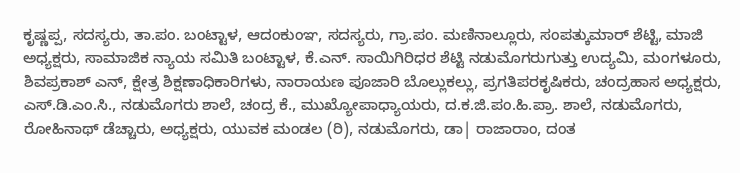ಕೃಷ್ಣಪ್ಪ, ಸದಸ್ಯರು, ತಾ.ಪಂ. ಬಂಟ್ಟಾಳ, ಆದಂಕುಂಞ, ಸದಸ್ಯರು, ಗ್ರಾ.ಪಂ. ಮಣಿನಾಲ್ಲೂರು, ಸಂಪತ್ಕುಮಾರ್ ಶೆಟ್ಟಿ, ಮಾಜಿ ಅಧ್ಯಕ್ಷರು, ಸಾಮಾಜಿಕ ನ್ಯಾಯ ಸಮಿತಿ ಬಂಟ್ಟಾಳ, ಕೆ.ಎನ್. ಸಾಯಿಗಿರಿಧರ ಶೆಟ್ಟಿ ನಡುಮೊಗರುಗುತ್ತು ಉದ್ಯಮಿ, ಮಂಗಳೂರು, ಶಿವಪ್ರಕಾಶ್ ಎನ್, ಕ್ಷೇತ್ರ ಶಿಕ್ಷಣಾಧಿಕಾರಿಗಳು, ನಾರಾಯಣ ಪೂಜಾರಿ ಬೊಲ್ಲುಕಲ್ಲು, ಪ್ರಗತಿಪರಕೃಷಿಕರು, ಚಂದ್ರಹಾಸ ಅಧ್ಯಕ್ಷರು, ಎಸ್.ಡಿ.ಎಂ.ಸಿ., ನಡುಮೊಗರು ಶಾಲೆ, ಚಂದ್ರ ಕೆ., ಮುಖ್ಯೋಪಾಧ್ಯಾಯರು, ದ.ಕ.ಜಿ.ಪಂ.ಹಿ.ಪ್ರಾ. ಶಾಲೆ, ನಡುಮೊಗರು, ರೋಹಿನಾಥ್ ಡೆಚ್ಚಾರು, ಅಧ್ಯಕ್ಷರು, ಯುವಕ ಮಂಡಲ (ರಿ), ನಡುಮೊಗರು, ಡಾ| ರಾಜಾರಾಂ, ದಂತ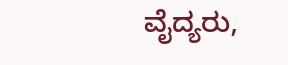ವೈದ್ಯರು,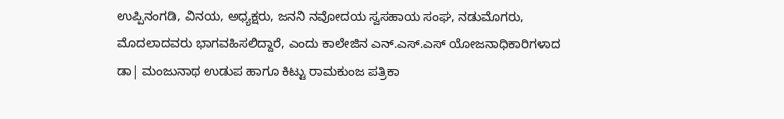ಉಪ್ಪಿನಂಗಡಿ, ವಿನಯ, ಅಧ್ಯಕ್ಷರು, ಜನನಿ ನವೋದಯ ಸ್ವಸಹಾಯ ಸಂಘ, ನಡುಮೊಗರು, ಮೊದಲಾದವರು ಭಾಗವಹಿಸಲಿದ್ದಾರೆ, ಎಂದು ಕಾಲೇಜಿನ ಎನ್.ಎಸ್.ಎಸ್ ಯೋಜನಾಧಿಕಾರಿಗಳಾದ ಡಾ| ಮಂಜುನಾಥ ಉಡುಪ ಹಾಗೂ ಕಿಟ್ಟು ರಾಮಕುಂಜ ಪತ್ರಿಕಾ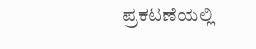ಪ್ರಕಟಣೆಯಲ್ಲಿ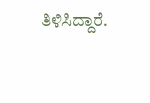ತಿಳಿಸಿದ್ದಾರೆ.